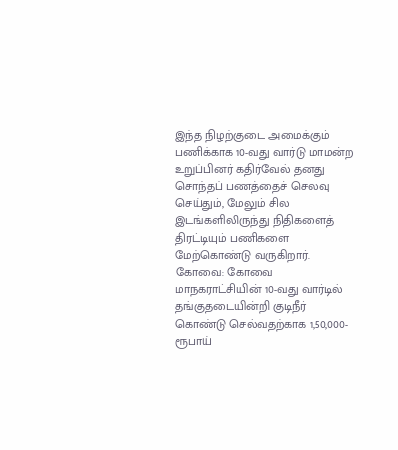இந்த நிழற்குடை அமைக்கும் பணிக்காக 10-வது வார்டு மாமன்ற உறுப்பினர் கதிர்வேல் தனது சொந்தப் பணத்தைச் செலவு செய்தும், மேலும் சில இடங்களிலிருந்து நிதிகளைத் திரட்டியும் பணிகளை மேற்கொண்டு வருகிறார்.
கோவை: கோவை மாநகராட்சியின் 10-வது வார்டில் தங்குதடையின்றி குடிநீர் கொண்டு செல்வதற்காக 1,50,000-ரூபாய்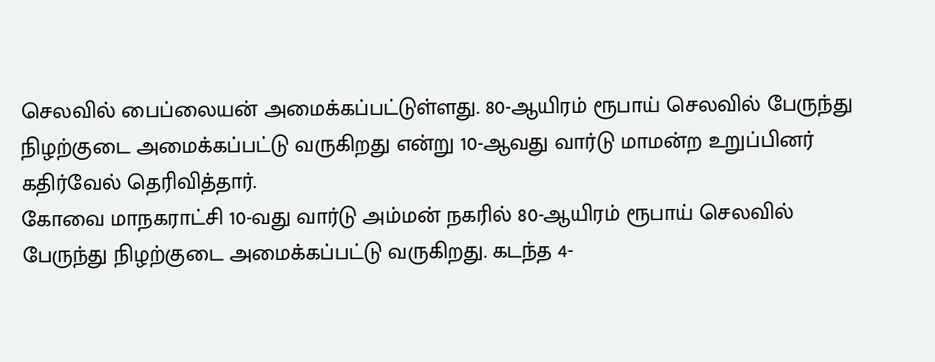செலவில் பைப்லையன் அமைக்கப்பட்டுள்ளது. 80-ஆயிரம் ரூபாய் செலவில் பேருந்து நிழற்குடை அமைக்கப்பட்டு வருகிறது என்று 10-ஆவது வார்டு மாமன்ற உறுப்பினர் கதிர்வேல் தெரிவித்தார்.
கோவை மாநகராட்சி 10-வது வார்டு அம்மன் நகரில் 80-ஆயிரம் ரூபாய் செலவில் பேருந்து நிழற்குடை அமைக்கப்பட்டு வருகிறது. கடந்த 4-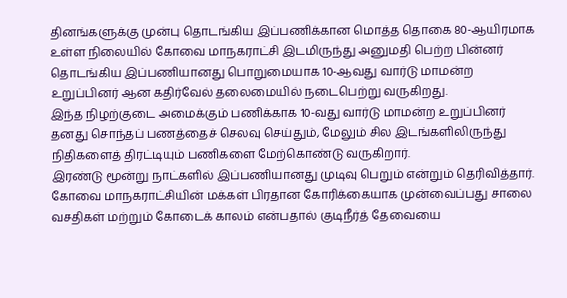தினங்களுக்கு முன்பு தொடங்கிய இப்பணிக்கான மொத்த தொகை 80-ஆயிரமாக உள்ள நிலையில் கோவை மாநகராட்சி இடமிருந்து அனுமதி பெற்ற பின்னர் தொடங்கிய இப்பணியானது பொறுமையாக 10-ஆவது வார்டு மாமன்ற உறுப்பினர் ஆன கதிர்வேல் தலைமையில் நடைபெற்று வருகிறது.
இந்த நிழற்குடை அமைக்கும் பணிக்காக 10-வது வார்டு மாமன்ற உறுப்பினர் தனது சொந்தப் பணத்தைச் செலவு செய்தும், மேலும் சில இடங்களிலிருந்து நிதிகளைத் திரட்டியும் பணிகளை மேற்கொண்டு வருகிறார்.
இரண்டு மூன்று நாட்களில் இப்பணியானது முடிவு பெறும் என்றும் தெரிவித்தார். கோவை மாநகராட்சியின் மக்கள் பிரதான கோரிக்கையாக முன்வைப்பது சாலை வசதிகள் மற்றும் கோடைக் காலம் என்பதால் குடிநீர்த் தேவையை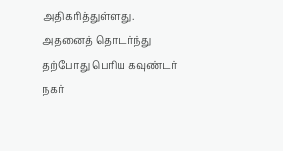அதிகரித்துள்ளது. அதனைத் தொடர்ந்து தற்போது பெரிய கவுண்டர் நகர்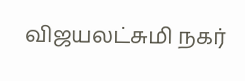விஜயலட்சுமி நகர்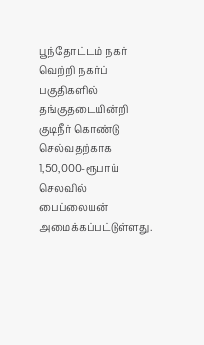பூந்தோட்டம் நகர் வெற்றி நகர்ப் பகுதிகளில் தங்குதடையின்றி குடிநீர் கொண்டு செல்வதற்காக 1,50,000-ரூபாய் செலவில் பைப்லையன் அமைக்கப்பட்டுள்ளது.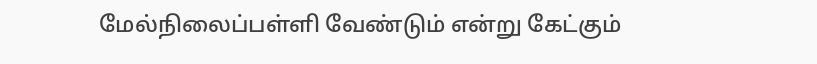மேல்நிலைப்பள்ளி வேண்டும் என்று கேட்கும்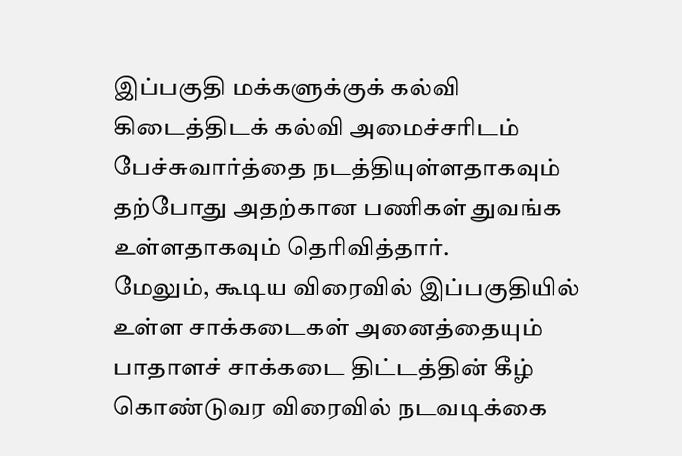இப்பகுதி மக்களுக்குக் கல்வி கிடைத்திடக் கல்வி அமைச்சரிடம் பேச்சுவார்த்தை நடத்தியுள்ளதாகவும் தற்போது அதற்கான பணிகள் துவங்க உள்ளதாகவும் தெரிவித்தார்.
மேலும், கூடிய விரைவில் இப்பகுதியில் உள்ள சாக்கடைகள் அனைத்தையும் பாதாளச் சாக்கடை திட்டத்தின் கீழ் கொண்டுவர விரைவில் நடவடிக்கை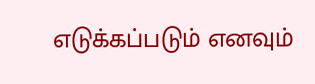எடுக்கப்படும் எனவும்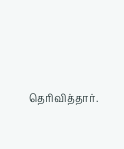தெரிவித்தார்.